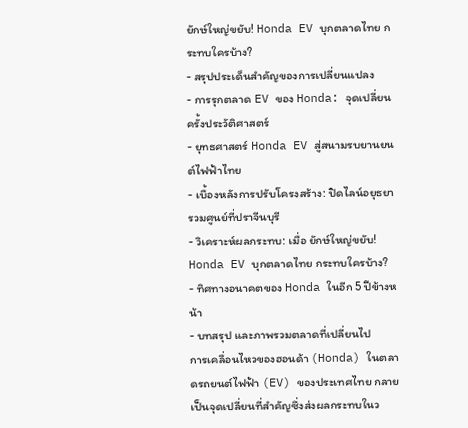ยักษ์ใหญ่ขยับ! Honda EV บุกตลาดไทย กระทบใครบ้าง?
- สรุปประเด็นสำคัญของการเปลี่ยนแปลง
- การรุกตลาด EV ของ Honda: จุดเปลี่ยนครั้งประวัติศาสตร์
- ยุทธศาสตร์ Honda EV สู่สนามรบยานยนต์ไฟฟ้าไทย
- เบื้องหลังการปรับโครงสร้าง: ปิดไลน์อยุธยา รวมศูนย์ที่ปราจีนบุรี
- วิเคราะห์ผลกระทบ: เมื่อ ยักษ์ใหญ่ขยับ! Honda EV บุกตลาดไทย กระทบใครบ้าง?
- ทิศทางอนาคตของ Honda ในอีก 5 ปีข้างหน้า
- บทสรุป และภาพรวมตลาดที่เปลี่ยนไป
การเคลื่อนไหวของฮอนด้า (Honda) ในตลาดรถยนต์ไฟฟ้า (EV) ของประเทศไทย กลายเป็นจุดเปลี่ยนที่สำคัญซึ่งส่งผลกระทบในว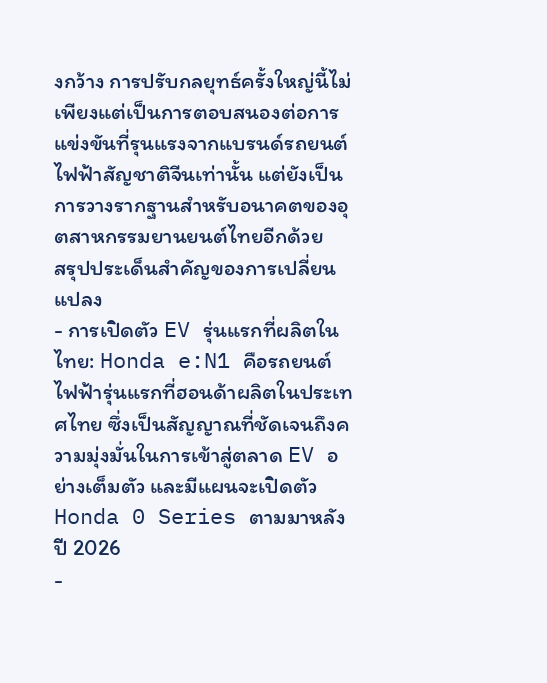งกว้าง การปรับกลยุทธ์ครั้งใหญ่นี้ไม่เพียงแต่เป็นการตอบสนองต่อการแข่งขันที่รุนแรงจากแบรนด์รถยนต์ไฟฟ้าสัญชาติจีนเท่านั้น แต่ยังเป็นการวางรากฐานสำหรับอนาคตของอุตสาหกรรมยานยนต์ไทยอีกด้วย
สรุปประเด็นสำคัญของการเปลี่ยนแปลง
- การเปิดตัว EV รุ่นแรกที่ผลิตในไทย: Honda e:N1 คือรถยนต์ไฟฟ้ารุ่นแรกที่ฮอนด้าผลิตในประเทศไทย ซึ่งเป็นสัญญาณที่ชัดเจนถึงความมุ่งมั่นในการเข้าสู่ตลาด EV อย่างเต็มตัว และมีแผนจะเปิดตัว Honda 0 Series ตามมาหลังปี 2026
-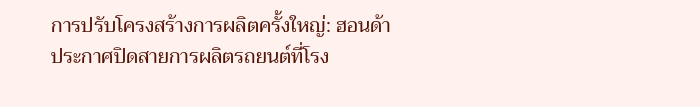การปรับโครงสร้างการผลิตครั้งใหญ่: ฮอนด้าประกาศปิดสายการผลิตรถยนต์ที่โรง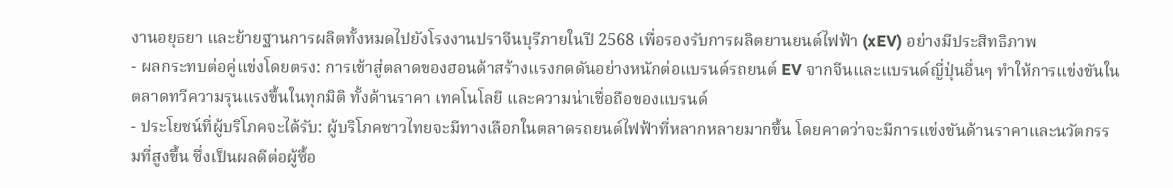งานอยุธยา และย้ายฐานการผลิตทั้งหมดไปยังโรงงานปราจีนบุรีภายในปี 2568 เพื่อรองรับการผลิตยานยนต์ไฟฟ้า (xEV) อย่างมีประสิทธิภาพ
- ผลกระทบต่อคู่แข่งโดยตรง: การเข้าสู่ตลาดของฮอนด้าสร้างแรงกดดันอย่างหนักต่อแบรนด์รถยนต์ EV จากจีนและแบรนด์ญี่ปุ่นอื่นๆ ทำให้การแข่งขันในตลาดทวีความรุนแรงขึ้นในทุกมิติ ทั้งด้านราคา เทคโนโลยี และความน่าเชื่อถือของแบรนด์
- ประโยชน์ที่ผู้บริโภคจะได้รับ: ผู้บริโภคชาวไทยจะมีทางเลือกในตลาดรถยนต์ไฟฟ้าที่หลากหลายมากขึ้น โดยคาดว่าจะมีการแข่งขันด้านราคาและนวัตกรรมที่สูงขึ้น ซึ่งเป็นผลดีต่อผู้ซื้อ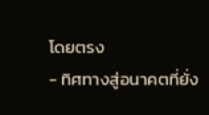โดยตรง
- ทิศทางสู่อนาคตที่ยั่ง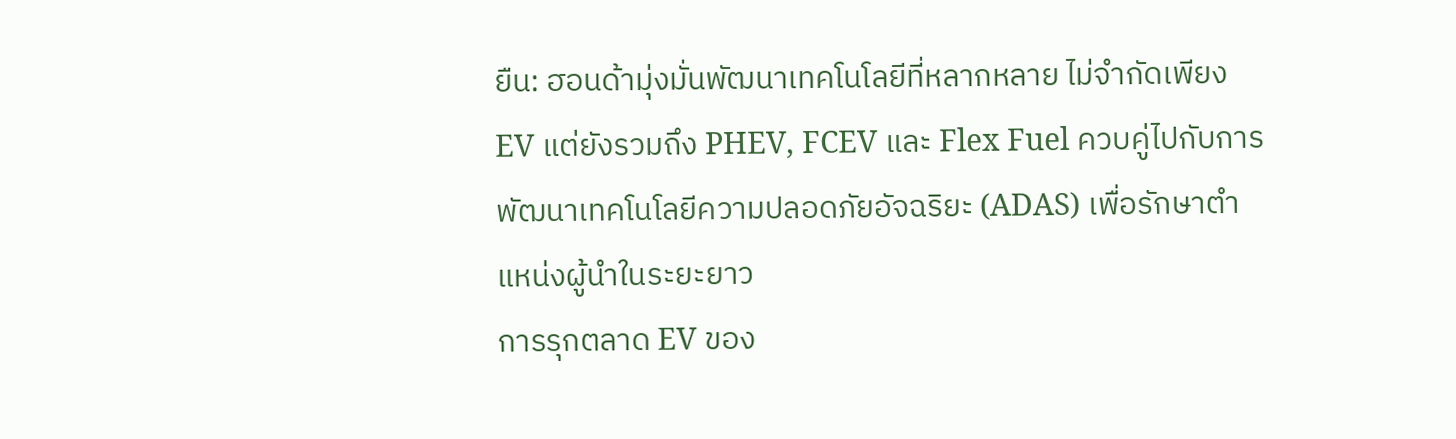ยืน: ฮอนด้ามุ่งมั่นพัฒนาเทคโนโลยีที่หลากหลาย ไม่จำกัดเพียง EV แต่ยังรวมถึง PHEV, FCEV และ Flex Fuel ควบคู่ไปกับการพัฒนาเทคโนโลยีความปลอดภัยอัจฉริยะ (ADAS) เพื่อรักษาตำแหน่งผู้นำในระยะยาว
การรุกตลาด EV ของ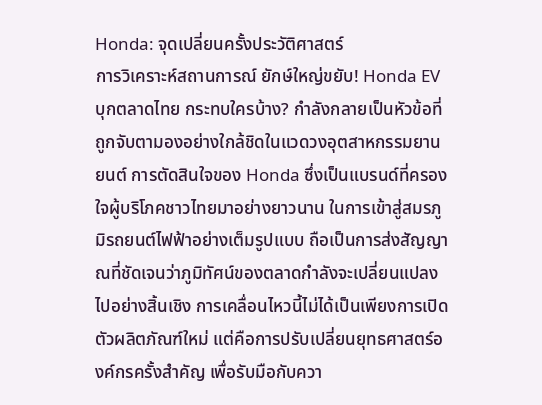Honda: จุดเปลี่ยนครั้งประวัติศาสตร์
การวิเคราะห์สถานการณ์ ยักษ์ใหญ่ขยับ! Honda EV บุกตลาดไทย กระทบใครบ้าง? กำลังกลายเป็นหัวข้อที่ถูกจับตามองอย่างใกล้ชิดในแวดวงอุตสาหกรรมยานยนต์ การตัดสินใจของ Honda ซึ่งเป็นแบรนด์ที่ครองใจผู้บริโภคชาวไทยมาอย่างยาวนาน ในการเข้าสู่สมรภูมิรถยนต์ไฟฟ้าอย่างเต็มรูปแบบ ถือเป็นการส่งสัญญาณที่ชัดเจนว่าภูมิทัศน์ของตลาดกำลังจะเปลี่ยนแปลงไปอย่างสิ้นเชิง การเคลื่อนไหวนี้ไม่ได้เป็นเพียงการเปิดตัวผลิตภัณฑ์ใหม่ แต่คือการปรับเปลี่ยนยุทธศาสตร์องค์กรครั้งสำคัญ เพื่อรับมือกับควา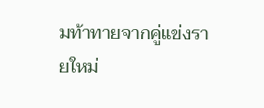มท้าทายจากคู่แข่งรายใหม่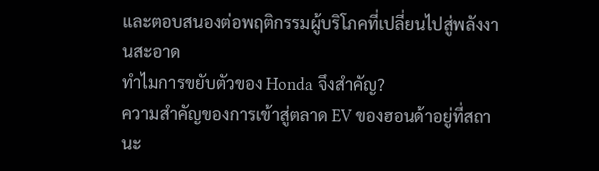และตอบสนองต่อพฤติกรรมผู้บริโภคที่เปลี่ยนไปสู่พลังงานสะอาด
ทำไมการขยับตัวของ Honda จึงสำคัญ?
ความสำคัญของการเข้าสู่ตลาด EV ของฮอนด้าอยู่ที่สถานะ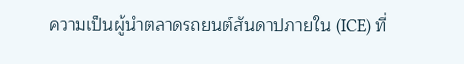ความเป็นผู้นำตลาดรถยนต์สันดาปภายใน (ICE) ที่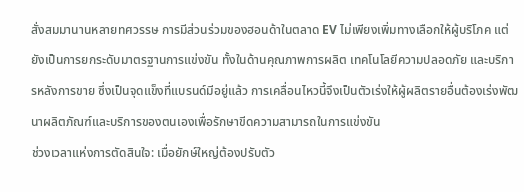สั่งสมมานานหลายทศวรรษ การมีส่วนร่วมของฮอนด้าในตลาด EV ไม่เพียงเพิ่มทางเลือกให้ผู้บริโภค แต่ยังเป็นการยกระดับมาตรฐานการแข่งขัน ทั้งในด้านคุณภาพการผลิต เทคโนโลยีความปลอดภัย และบริการหลังการขาย ซึ่งเป็นจุดแข็งที่แบรนด์มีอยู่แล้ว การเคลื่อนไหวนี้จึงเป็นตัวเร่งให้ผู้ผลิตรายอื่นต้องเร่งพัฒนาผลิตภัณฑ์และบริการของตนเองเพื่อรักษาขีดความสามารถในการแข่งขัน
ช่วงเวลาแห่งการตัดสินใจ: เมื่อยักษ์ใหญ่ต้องปรับตัว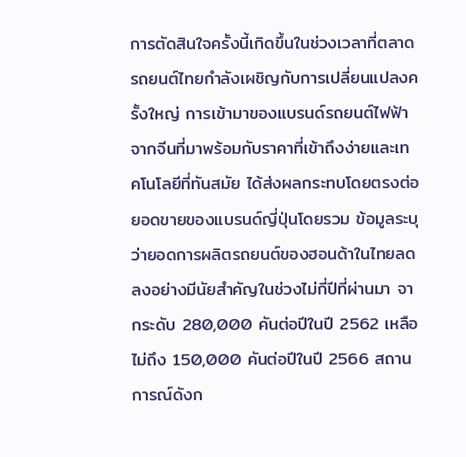การตัดสินใจครั้งนี้เกิดขึ้นในช่วงเวลาที่ตลาดรถยนต์ไทยกำลังเผชิญกับการเปลี่ยนแปลงครั้งใหญ่ การเข้ามาของแบรนด์รถยนต์ไฟฟ้าจากจีนที่มาพร้อมกับราคาที่เข้าถึงง่ายและเทคโนโลยีที่ทันสมัย ได้ส่งผลกระทบโดยตรงต่อยอดขายของแบรนด์ญี่ปุ่นโดยรวม ข้อมูลระบุว่ายอดการผลิตรถยนต์ของฮอนด้าในไทยลดลงอย่างมีนัยสำคัญในช่วงไม่กี่ปีที่ผ่านมา จากระดับ 280,000 คันต่อปีในปี 2562 เหลือไม่ถึง 150,000 คันต่อปีในปี 2566 สถานการณ์ดังก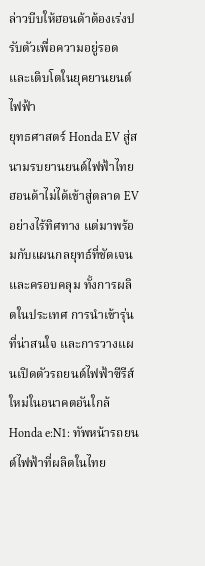ล่าวบีบให้ฮอนด้าต้องเร่งปรับตัวเพื่อความอยู่รอดและเติบโตในยุคยานยนต์ไฟฟ้า
ยุทธศาสตร์ Honda EV สู่สนามรบยานยนต์ไฟฟ้าไทย
ฮอนด้าไม่ได้เข้าสู่ตลาด EV อย่างไร้ทิศทาง แต่มาพร้อมกับแผนกลยุทธ์ที่ชัดเจนและครอบคลุม ทั้งการผลิตในประเทศ การนำเข้ารุ่นที่น่าสนใจ และการวางแผนเปิดตัวรถยนต์ไฟฟ้าซีรีส์ใหม่ในอนาคตอันใกล้
Honda e:N1: ทัพหน้ารถยนต์ไฟฟ้าที่ผลิตในไทย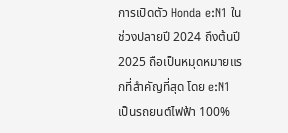การเปิดตัว Honda e:N1 ในช่วงปลายปี 2024 ถึงต้นปี 2025 ถือเป็นหมุดหมายแรกที่สำคัญที่สุด โดย e:N1 เป็นรถยนต์ไฟฟ้า 100%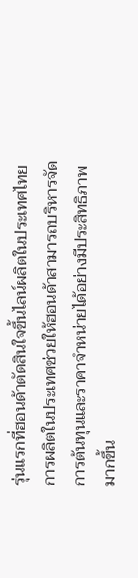รุ่นแรกที่ฮอนด้าตัดสินใจขึ้นไลน์ผลิตในประเทศไทย การผลิตในประเทศช่วยให้ฮอนด้าสามารถบริหารจัดการต้นทุนและราคาจำหน่ายได้อย่างมีประสิทธิภาพมากขึ้น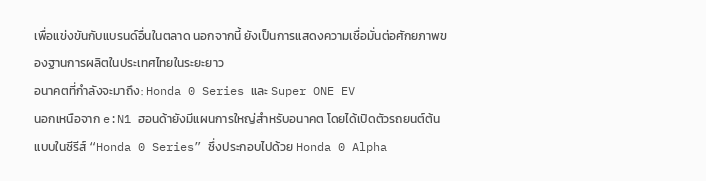เพื่อแข่งขันกับแบรนด์อื่นในตลาด นอกจากนี้ ยังเป็นการแสดงความเชื่อมั่นต่อศักยภาพของฐานการผลิตในประเทศไทยในระยะยาว
อนาคตที่กำลังจะมาถึง: Honda 0 Series และ Super ONE EV
นอกเหนือจาก e:N1 ฮอนด้ายังมีแผนการใหญ่สำหรับอนาคต โดยได้เปิดตัวรถยนต์ต้นแบบในซีรีส์ “Honda 0 Series” ซึ่งประกอบไปด้วย Honda 0 Alpha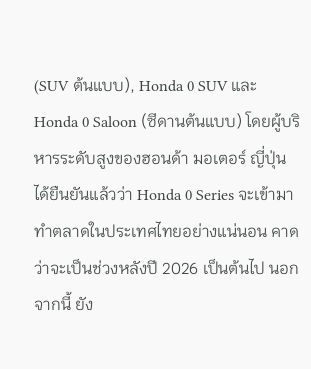(SUV ต้นแบบ), Honda 0 SUV และ Honda 0 Saloon (ซีดานต้นแบบ) โดยผู้บริหารระดับสูงของฮอนด้า มอเตอร์ ญี่ปุ่น ได้ยืนยันแล้วว่า Honda 0 Series จะเข้ามาทำตลาดในประเทศไทยอย่างแน่นอน คาดว่าจะเป็นช่วงหลังปี 2026 เป็นต้นไป นอกจากนี้ ยัง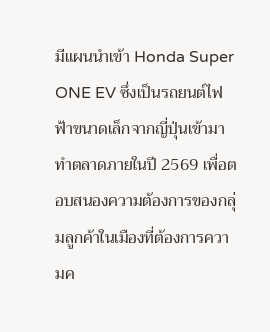มีแผนนำเข้า Honda Super ONE EV ซึ่งเป็นรถยนต์ไฟฟ้าขนาดเล็กจากญี่ปุ่นเข้ามาทำตลาดภายในปี 2569 เพื่อตอบสนองความต้องการของกลุ่มลูกค้าในเมืองที่ต้องการความค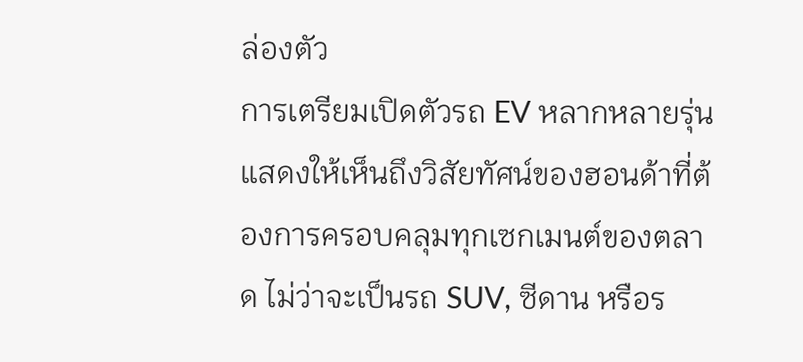ล่องตัว
การเตรียมเปิดตัวรถ EV หลากหลายรุ่น แสดงให้เห็นถึงวิสัยทัศน์ของฮอนด้าที่ต้องการครอบคลุมทุกเซกเมนต์ของตลาด ไม่ว่าจะเป็นรถ SUV, ซีดาน หรือร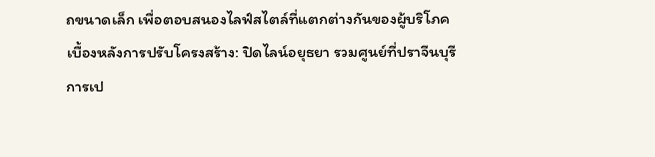ถขนาดเล็ก เพื่อตอบสนองไลฟ์สไตล์ที่แตกต่างกันของผู้บริโภค
เบื้องหลังการปรับโครงสร้าง: ปิดไลน์อยุธยา รวมศูนย์ที่ปราจีนบุรี
การเป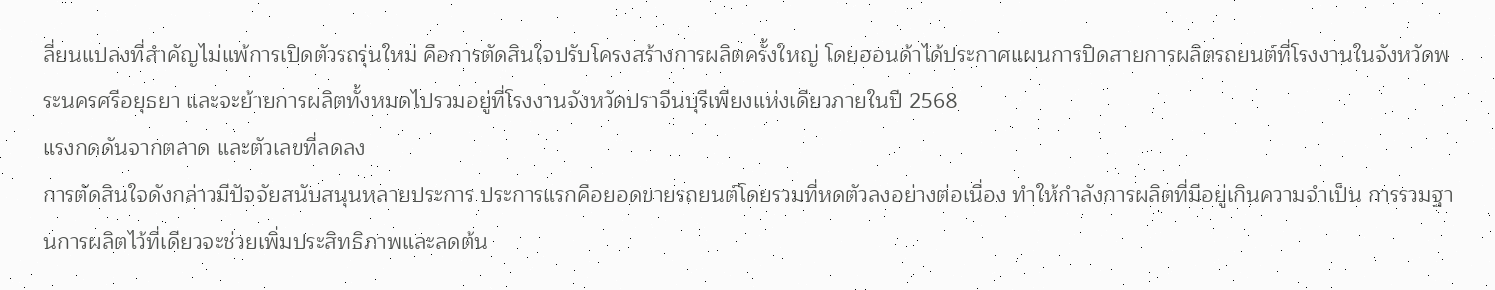ลี่ยนแปลงที่สำคัญไม่แพ้การเปิดตัวรถรุ่นใหม่ คือการตัดสินใจปรับโครงสร้างการผลิตครั้งใหญ่ โดยฮอนด้าได้ประกาศแผนการปิดสายการผลิตรถยนต์ที่โรงงานในจังหวัดพระนครศรีอยุธยา และจะย้ายการผลิตทั้งหมดไปรวมอยู่ที่โรงงานจังหวัดปราจีนบุรีเพียงแห่งเดียวภายในปี 2568
แรงกดดันจากตลาด และตัวเลขที่ลดลง
การตัดสินใจดังกล่าวมีปัจจัยสนับสนุนหลายประการ ประการแรกคือยอดขายรถยนต์โดยรวมที่หดตัวลงอย่างต่อเนื่อง ทำให้กำลังการผลิตที่มีอยู่เกินความจำเป็น การรวมฐานการผลิตไว้ที่เดียวจะช่วยเพิ่มประสิทธิภาพและลดต้น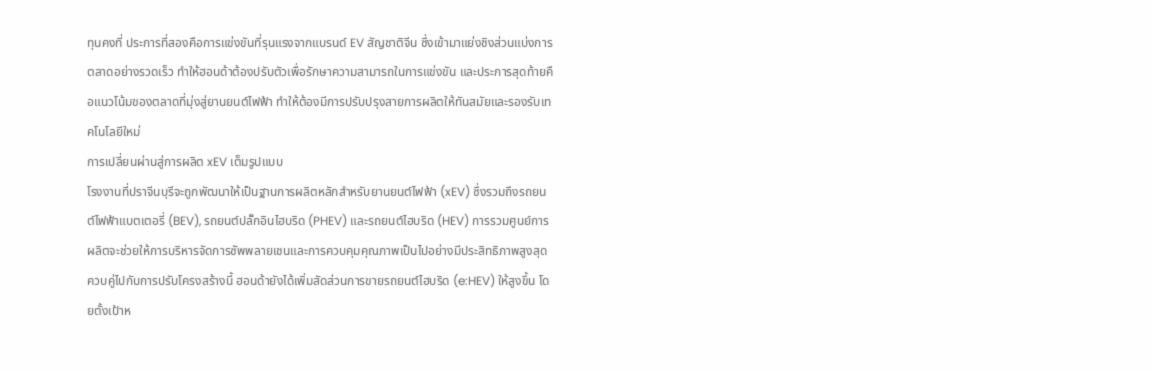ทุนคงที่ ประการที่สองคือการแข่งขันที่รุนแรงจากแบรนด์ EV สัญชาติจีน ซึ่งเข้ามาแย่งชิงส่วนแบ่งการตลาดอย่างรวดเร็ว ทำให้ฮอนด้าต้องปรับตัวเพื่อรักษาความสามารถในการแข่งขัน และประการสุดท้ายคือแนวโน้มของตลาดที่มุ่งสู่ยานยนต์ไฟฟ้า ทำให้ต้องมีการปรับปรุงสายการผลิตให้ทันสมัยและรองรับเทคโนโลยีใหม่
การเปลี่ยนผ่านสู่การผลิต xEV เต็มรูปแบบ
โรงงานที่ปราจีนบุรีจะถูกพัฒนาให้เป็นฐานการผลิตหลักสำหรับยานยนต์ไฟฟ้า (xEV) ซึ่งรวมถึงรถยนต์ไฟฟ้าแบตเตอรี่ (BEV), รถยนต์ปลั๊กอินไฮบริด (PHEV) และรถยนต์ไฮบริด (HEV) การรวมศูนย์การผลิตจะช่วยให้การบริหารจัดการซัพพลายเชนและการควบคุมคุณภาพเป็นไปอย่างมีประสิทธิภาพสูงสุด ควบคู่ไปกับการปรับโครงสร้างนี้ ฮอนด้ายังได้เพิ่มสัดส่วนการขายรถยนต์ไฮบริด (e:HEV) ให้สูงขึ้น โดยตั้งเป้าห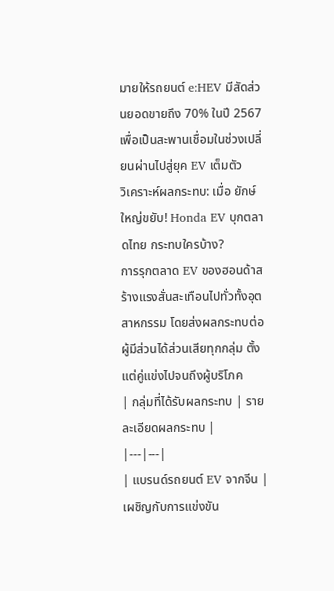มายให้รถยนต์ e:HEV มีสัดส่วนยอดขายถึง 70% ในปี 2567 เพื่อเป็นสะพานเชื่อมในช่วงเปลี่ยนผ่านไปสู่ยุค EV เต็มตัว
วิเคราะห์ผลกระทบ: เมื่อ ยักษ์ใหญ่ขยับ! Honda EV บุกตลาดไทย กระทบใครบ้าง?
การรุกตลาด EV ของฮอนด้าสร้างแรงสั่นสะเทือนไปทั่วทั้งอุตสาหกรรม โดยส่งผลกระทบต่อผู้มีส่วนได้ส่วนเสียทุกกลุ่ม ตั้งแต่คู่แข่งไปจนถึงผู้บริโภค
| กลุ่มที่ได้รับผลกระทบ | รายละเอียดผลกระทบ |
|---|---|
| แบรนด์รถยนต์ EV จากจีน | เผชิญกับการแข่งขัน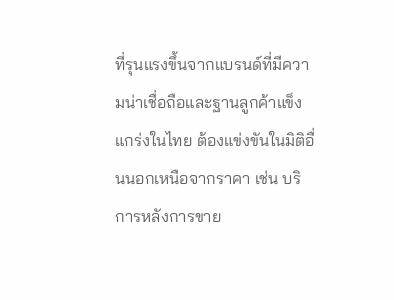ที่รุนแรงขึ้นจากแบรนด์ที่มีความน่าเชื่อถือและฐานลูกค้าแข็งแกร่งในไทย ต้องแข่งขันในมิติอื่นนอกเหนือจากราคา เช่น บริการหลังการขาย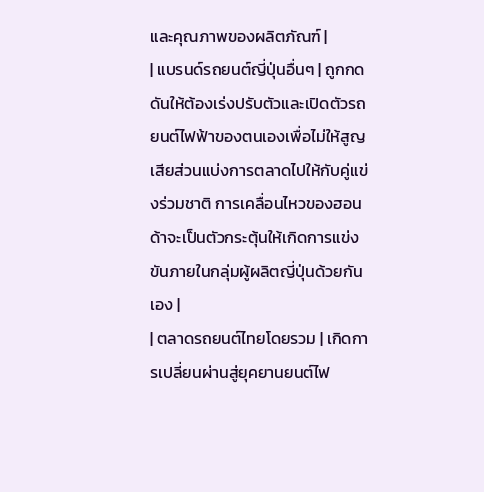และคุณภาพของผลิตภัณฑ์ |
| แบรนด์รถยนต์ญี่ปุ่นอื่นๆ | ถูกกดดันให้ต้องเร่งปรับตัวและเปิดตัวรถยนต์ไฟฟ้าของตนเองเพื่อไม่ให้สูญเสียส่วนแบ่งการตลาดไปให้กับคู่แข่งร่วมชาติ การเคลื่อนไหวของฮอนด้าจะเป็นตัวกระตุ้นให้เกิดการแข่งขันภายในกลุ่มผู้ผลิตญี่ปุ่นด้วยกันเอง |
| ตลาดรถยนต์ไทยโดยรวม | เกิดการเปลี่ยนผ่านสู่ยุคยานยนต์ไฟ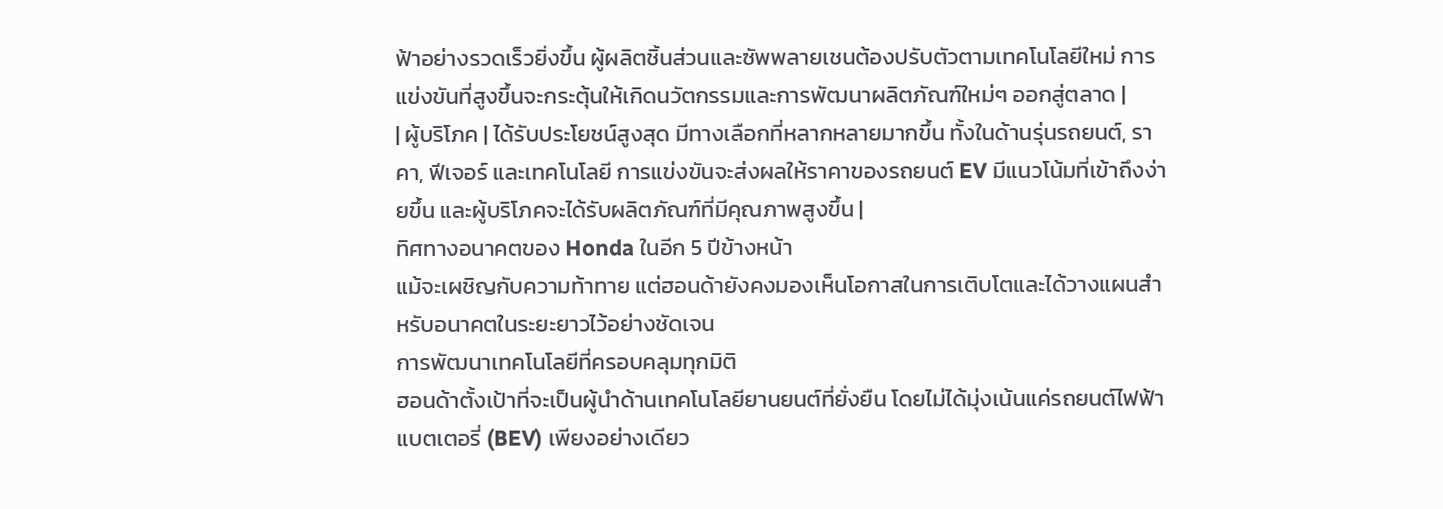ฟ้าอย่างรวดเร็วยิ่งขึ้น ผู้ผลิตชิ้นส่วนและซัพพลายเชนต้องปรับตัวตามเทคโนโลยีใหม่ การแข่งขันที่สูงขึ้นจะกระตุ้นให้เกิดนวัตกรรมและการพัฒนาผลิตภัณฑ์ใหม่ๆ ออกสู่ตลาด |
| ผู้บริโภค | ได้รับประโยชน์สูงสุด มีทางเลือกที่หลากหลายมากขึ้น ทั้งในด้านรุ่นรถยนต์, ราคา, ฟีเจอร์ และเทคโนโลยี การแข่งขันจะส่งผลให้ราคาของรถยนต์ EV มีแนวโน้มที่เข้าถึงง่ายขึ้น และผู้บริโภคจะได้รับผลิตภัณฑ์ที่มีคุณภาพสูงขึ้น |
ทิศทางอนาคตของ Honda ในอีก 5 ปีข้างหน้า
แม้จะเผชิญกับความท้าทาย แต่ฮอนด้ายังคงมองเห็นโอกาสในการเติบโตและได้วางแผนสำหรับอนาคตในระยะยาวไว้อย่างชัดเจน
การพัฒนาเทคโนโลยีที่ครอบคลุมทุกมิติ
ฮอนด้าตั้งเป้าที่จะเป็นผู้นำด้านเทคโนโลยียานยนต์ที่ยั่งยืน โดยไม่ได้มุ่งเน้นแค่รถยนต์ไฟฟ้าแบตเตอรี่ (BEV) เพียงอย่างเดียว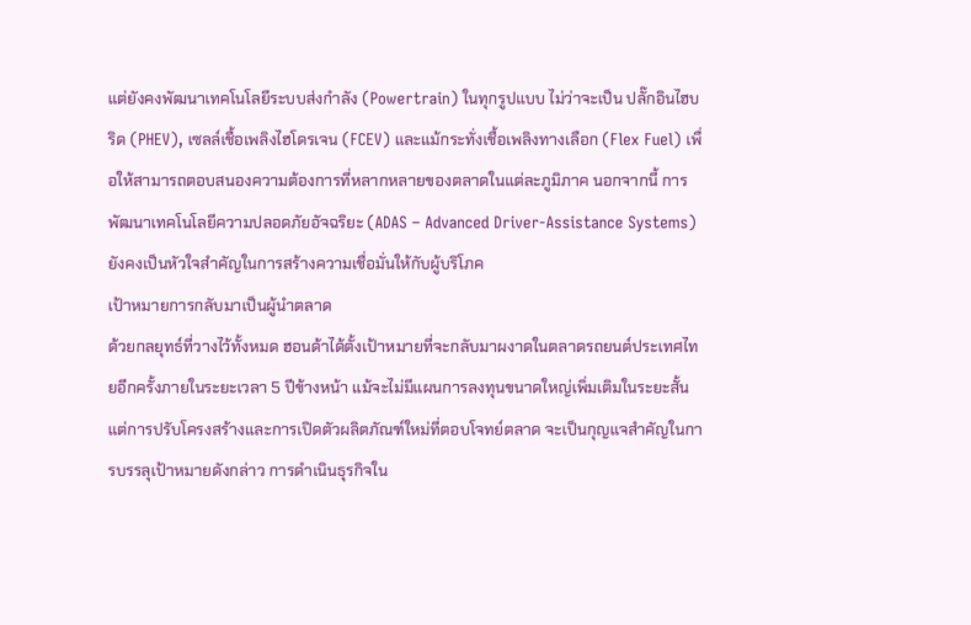แต่ยังคงพัฒนาเทคโนโลยีระบบส่งกำลัง (Powertrain) ในทุกรูปแบบ ไม่ว่าจะเป็น ปลั๊กอินไฮบริด (PHEV), เซลล์เชื้อเพลิงไฮโดรเจน (FCEV) และแม้กระทั่งเชื้อเพลิงทางเลือก (Flex Fuel) เพื่อให้สามารถตอบสนองความต้องการที่หลากหลายของตลาดในแต่ละภูมิภาค นอกจากนี้ การพัฒนาเทคโนโลยีความปลอดภัยอัจฉริยะ (ADAS – Advanced Driver-Assistance Systems) ยังคงเป็นหัวใจสำคัญในการสร้างความเชื่อมั่นให้กับผู้บริโภค
เป้าหมายการกลับมาเป็นผู้นำตลาด
ด้วยกลยุทธ์ที่วางไว้ทั้งหมด ฮอนด้าได้ตั้งเป้าหมายที่จะกลับมาผงาดในตลาดรถยนต์ประเทศไทยอีกครั้งภายในระยะเวลา 5 ปีข้างหน้า แม้จะไม่มีแผนการลงทุนขนาดใหญ่เพิ่มเติมในระยะสั้น แต่การปรับโครงสร้างและการเปิดตัวผลิตภัณฑ์ใหม่ที่ตอบโจทย์ตลาด จะเป็นกุญแจสำคัญในการบรรลุเป้าหมายดังกล่าว การดำเนินธุรกิจใน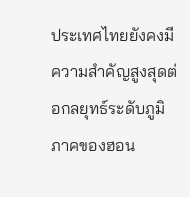ประเทศไทยยังคงมีความสำคัญสูงสุดต่อกลยุทธ์ระดับภูมิภาคของฮอน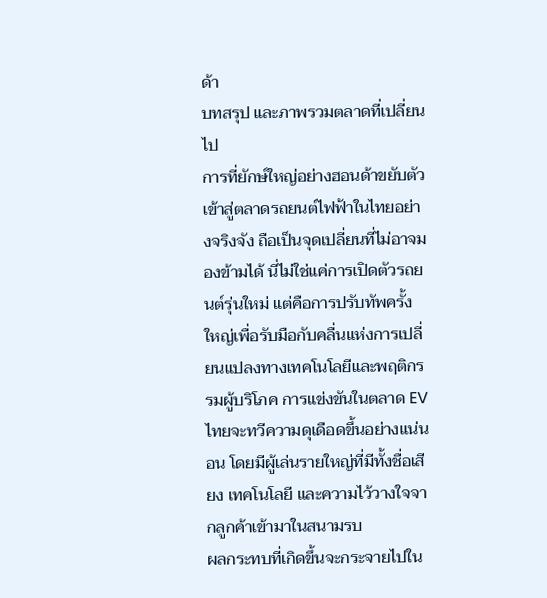ด้า
บทสรุป และภาพรวมตลาดที่เปลี่ยนไป
การที่ยักษ์ใหญ่อย่างฮอนด้าขยับตัวเข้าสู่ตลาดรถยนต์ไฟฟ้าในไทยอย่างจริงจัง ถือเป็นจุดเปลี่ยนที่ไม่อาจมองข้ามได้ นี่ไม่ใช่แค่การเปิดตัวรถยนต์รุ่นใหม่ แต่คือการปรับทัพครั้งใหญ่เพื่อรับมือกับคลื่นแห่งการเปลี่ยนแปลงทางเทคโนโลยีและพฤติกรรมผู้บริโภค การแข่งขันในตลาด EV ไทยจะทวีความดุเดือดขึ้นอย่างแน่นอน โดยมีผู้เล่นรายใหญ่ที่มีทั้งชื่อเสียง เทคโนโลยี และความไว้วางใจจากลูกค้าเข้ามาในสนามรบ
ผลกระทบที่เกิดขึ้นจะกระจายไปใน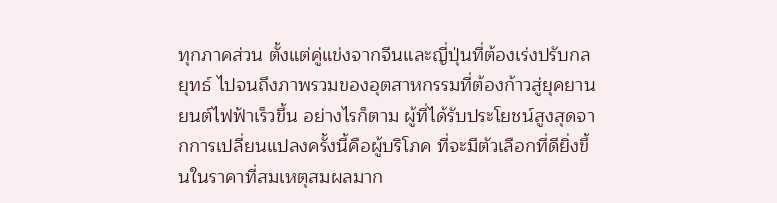ทุกภาคส่วน ตั้งแต่คู่แข่งจากจีนและญี่ปุ่นที่ต้องเร่งปรับกลยุทธ์ ไปจนถึงภาพรวมของอุตสาหกรรมที่ต้องก้าวสู่ยุคยานยนต์ไฟฟ้าเร็วขึ้น อย่างไรก็ตาม ผู้ที่ได้รับประโยชน์สูงสุดจากการเปลี่ยนแปลงครั้งนี้คือผู้บริโภค ที่จะมีตัวเลือกที่ดียิ่งขึ้นในราคาที่สมเหตุสมผลมาก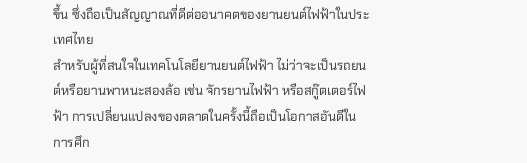ขึ้น ซึ่งถือเป็นสัญญาณที่ดีต่ออนาคตของยานยนต์ไฟฟ้าในประเทศไทย
สำหรับผู้ที่สนใจในเทคโนโลยียานยนต์ไฟฟ้า ไม่ว่าจะเป็นรถยนต์หรือยานพาหนะสองล้อ เช่น จักรยานไฟฟ้า หรือสกู๊ตเตอร์ไฟฟ้า การเปลี่ยนแปลงของตลาดในครั้งนี้ถือเป็นโอกาสอันดีในการศึก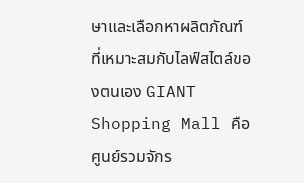ษาและเลือกหาผลิตภัณฑ์ที่เหมาะสมกับไลฟ์สไตล์ของตนเอง GIANT Shopping Mall คือศูนย์รวมจักร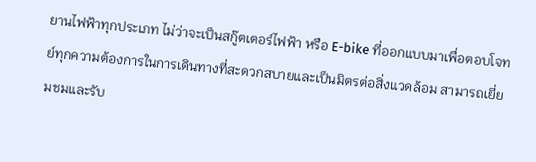ยานไฟฟ้าทุกประเภท ไม่ว่าจะเป็นสกู๊ตเตอร์ไฟฟ้า หรือ E-bike ที่ออกแบบมาเพื่อตอบโจทย์ทุกความต้องการในการเดินทางที่สะดวกสบายและเป็นมิตรต่อสิ่งแวดล้อม สามารถเยี่ยมชมและรับ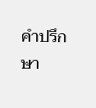คำปรึกษา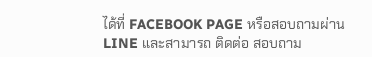ได้ที่ FACEBOOK PAGE หรือสอบถามผ่าน LINE และสามารถ ติดต่อ สอบถาม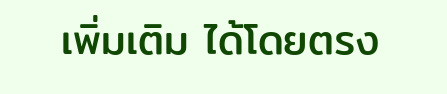เพิ่มเติม ได้โดยตรง